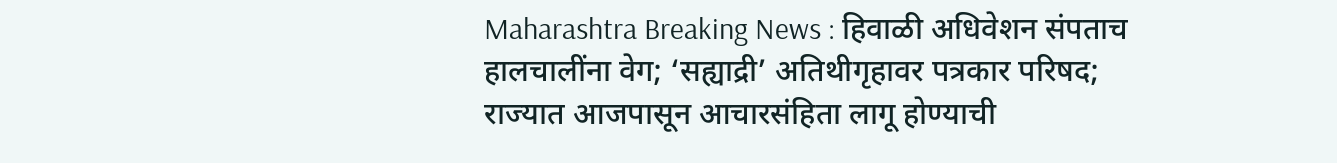Maharashtra Breaking News : हिवाळी अधिवेशन संपताच हालचालींना वेग; ‘सह्याद्री’ अतिथीगृहावर पत्रकार परिषद; राज्यात आजपासून आचारसंहिता लागू होण्याची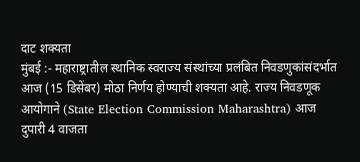दाट शक्यता
मुंबई :- महाराष्ट्रातील स्थानिक स्वराज्य संस्थांच्या प्रलंबित निवडणुकांसंदर्भात आज (15 डिसेंबर) मोठा निर्णय होण्याची शक्यता आहे. राज्य निवडणूक आयोगाने (State Election Commission Maharashtra) आज दुपारी 4 वाजता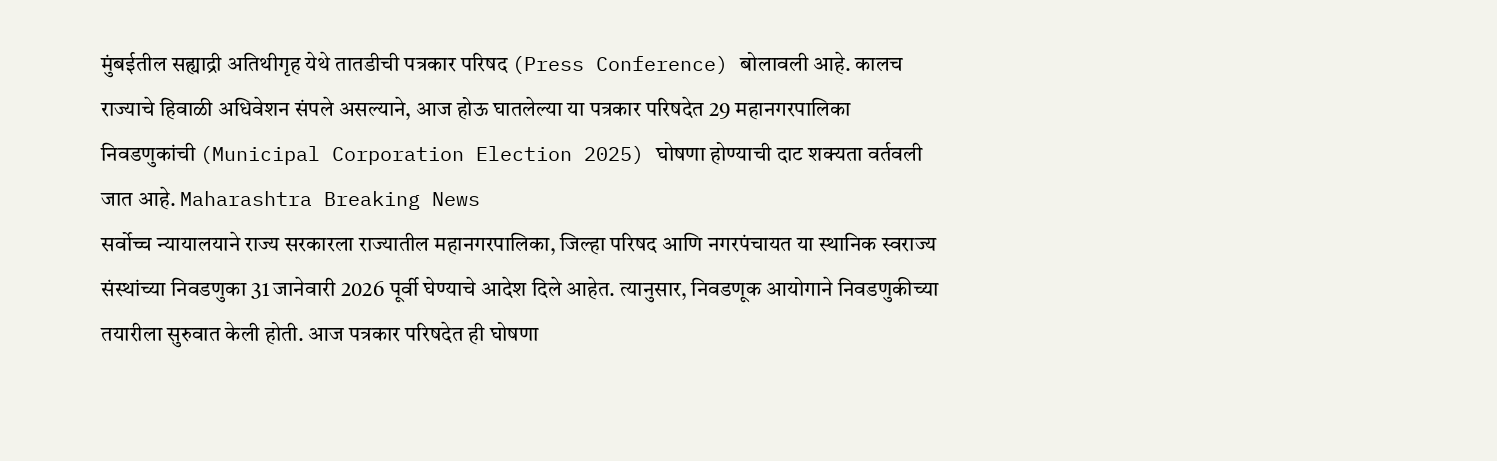मुंबईतील सह्याद्री अतिथीगृह येथे तातडीची पत्रकार परिषद (Press Conference) बोलावली आहे. कालच राज्याचे हिवाळी अधिवेशन संपले असल्याने, आज होऊ घातलेल्या या पत्रकार परिषदेत 29 महानगरपालिका निवडणुकांची (Municipal Corporation Election 2025) घोषणा होण्याची दाट शक्यता वर्तवली जात आहे. Maharashtra Breaking News
सर्वोच्च न्यायालयाने राज्य सरकारला राज्यातील महानगरपालिका, जिल्हा परिषद आणि नगरपंचायत या स्थानिक स्वराज्य संस्थांच्या निवडणुका 31 जानेवारी 2026 पूर्वी घेण्याचे आदेश दिले आहेत. त्यानुसार, निवडणूक आयोगाने निवडणुकीच्या तयारीला सुरुवात केली होती. आज पत्रकार परिषदेत ही घोषणा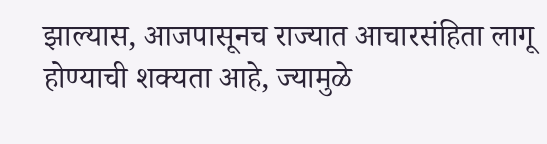झाल्यास, आजपासूनच राज्यात आचारसंहिता लागू होण्याची शक्यता आहे, ज्यामुळे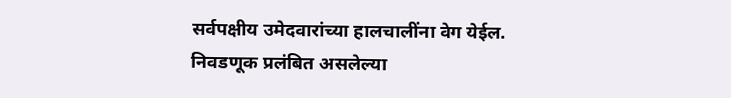सर्वपक्षीय उमेदवारांच्या हालचालींना वेग येईल.
निवडणूक प्रलंबित असलेल्या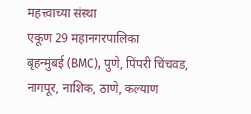महत्त्वाच्या संस्था
एकूण 29 महानगरपालिका
बृहन्मुंबई (BMC), पुणे, पिंपरी चिंचवड, नागपूर, नाशिक, ठाणे, कल्याण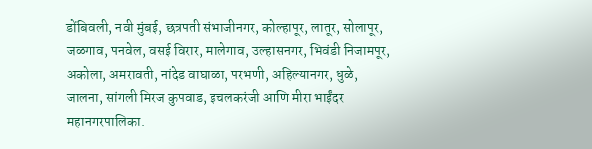डोंबिवली, नवी मुंबई, छत्रपती संभाजीनगर, कोल्हापूर, लातूर, सोलापूर, जळगाव, पनवेल, वसई विरार, मालेगाव, उल्हासनगर, भिवंडी निजामपूर, अकोला, अमरावती, नांदेड वाघाळा, परभणी, अहिल्यानगर, धुळे, जालना, सांगली मिरज कुपवाड, इचलकरंजी आणि मीरा भाईंदर महानगरपालिका.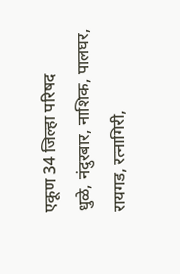एकूण 34 जिल्हा परिषद
धुळे, नंदुरबार, नाशिक, पालघर, रायगड, रत्नागिरी,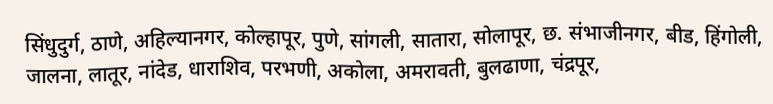सिंधुदुर्ग, ठाणे, अहिल्यानगर, कोल्हापूर, पुणे, सांगली, सातारा, सोलापूर, छ. संभाजीनगर, बीड, हिंगोली, जालना, लातूर, नांदेड, धाराशिव, परभणी, अकोला, अमरावती, बुलढाणा, चंद्रपूर,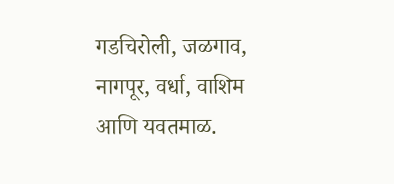गडचिरोली, जळगाव, नागपूर, वर्धा, वाशिम आणि यवतमाळ.